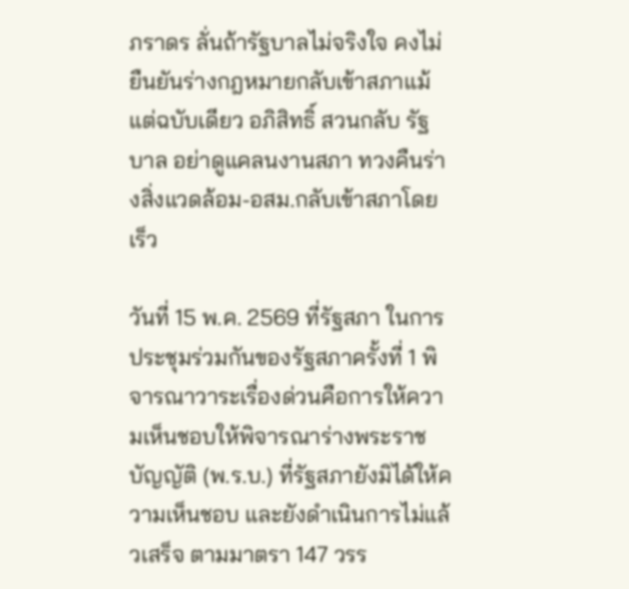ภราดร ลั่นถ้ารัฐบาลไม่จริงใจ คงไม่ยืนยันร่างกฎหมายกลับเข้าสภาแม้แต่ฉบับเดียว อภิสิทธิ์ สวนกลับ รัฐบาล อย่าดูแคลนงานสภา ทวงคืนร่างสิ่งแวดล้อม-อสม.กลับเข้าสภาโดยเร็ว

วันที่ 15 พ.ค. 2569 ที่รัฐสภา ในการประชุมร่วมกันของรัฐสภาครั้งที่ 1 พิจารณาวาระเรื่องด่วนคือการให้ความเห็นชอบให้พิจารณาร่างพระราชบัญญัติ (พ.ร.บ.) ที่รัฐสภายังมิได้ให้ความเห็นชอบ และยังดำเนินการไม่แล้วเสร็จ ตามมาตรา 147 วรร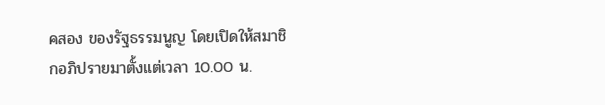คสอง ของรัฐธรรมนูญ โดยเปิดให้สมาชิกอภิปรายมาตั้งแต่เวลา 10.00 น.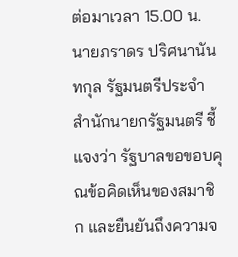ต่อมาเวลา 15.00 น. นายภราดร ปริศนานันทกุล รัฐมนตรีประจำสำนักนายกรัฐมนตรี ชี้แจงว่า รัฐบาลขอขอบคุณข้อคิดเห็นของสมาชิก และยืนยันถึงความจ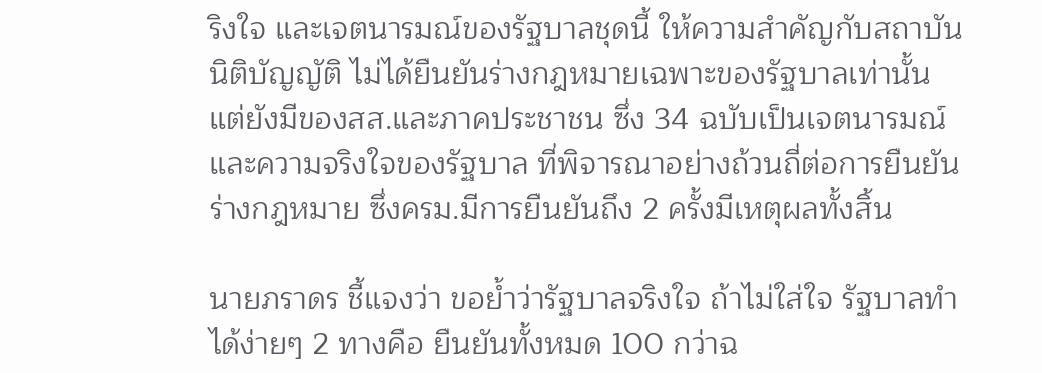ริงใจ และเจตนารมณ์ของรัฐบาลชุดนี้ ให้ความสำคัญกับสถาบันนิติบัญญัติ ไม่ได้ยืนยันร่างกฎหมายเฉพาะของรัฐบาลเท่านั้น แต่ยังมีของสส.และภาคประชาชน ซึ่ง 34 ฉบับเป็นเจตนารมณ์และความจริงใจของรัฐบาล ที่พิจารณาอย่างถ้วนถี่ต่อการยืนยันร่างกฎหมาย ซึ่งครม.มีการยืนยันถึง 2 ครั้งมีเหตุผลทั้งสิ้น

นายภราดร ชี้แจงว่า ขอย้ำว่ารัฐบาลจริงใจ ถ้าไม่ใส่ใจ รัฐบาลทำได้ง่ายๆ 2 ทางคือ ยืนยันทั้งหมด 100 กว่าฉ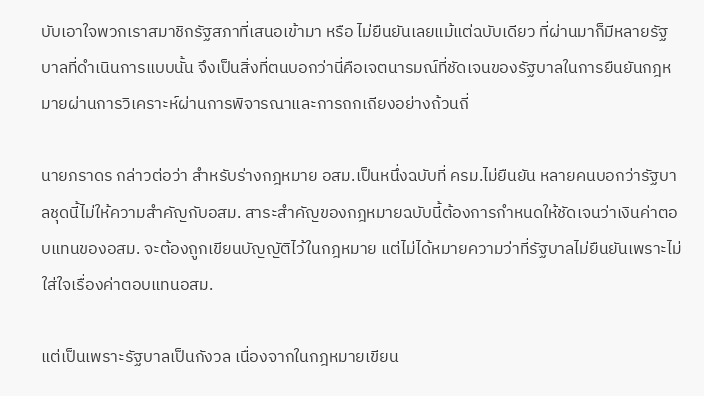บับเอาใจพวกเราสมาชิกรัฐสภาที่เสนอเข้ามา หรือ ไม่ยืนยันเลยแม้แต่ฉบับเดียว ที่ผ่านมาก็มีหลายรัฐบาลที่ดำเนินการแบบนั้น จึงเป็นสิ่งที่ตนบอกว่านี่คือเจตนารมณ์ที่ชัดเจนของรัฐบาลในการยืนยันกฎหมายผ่านการวิเคราะห์ผ่านการพิจารณาและการถกเถียงอย่างถ้วนถี่

นายภราดร กล่าวต่อว่า สำหรับร่างกฎหมาย อสม.เป็นหนึ่งฉบับที่ ครม.ไม่ยืนยัน หลายคนบอกว่ารัฐบาลชุดนี้ไม่ให้ความสำคัญกับอสม. สาระสำคัญของกฎหมายฉบับนี้ต้องการกำหนดให้ชัดเจนว่าเงินค่าตอบแทนของอสม. จะต้องถูกเขียนบัญญัติไว้ในกฎหมาย แต่ไม่ได้หมายความว่าที่รัฐบาลไม่ยืนยันเพราะไม่ใส่ใจเรื่องค่าตอบแทนอสม.

แต่เป็นเพราะรัฐบาลเป็นกังวล เนื่องจากในกฎหมายเขียน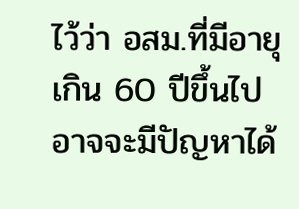ไว้ว่า อสม.ที่มีอายุเกิน 60 ปีขึ้นไปอาจจะมีปัญหาได้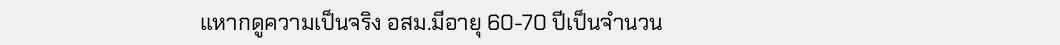แหากดูความเป็นจริง อสม.มีอายุ 60-70 ปีเป็นจำนวน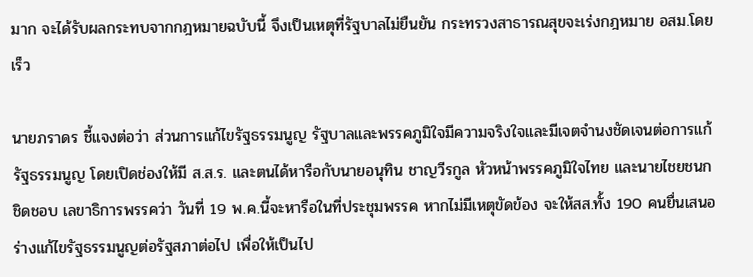มาก จะได้รับผลกระทบจากกฎหมายฉบับนี้ จึงเป็นเหตุที่รัฐบาลไม่ยืนยัน กระทรวงสาธารณสุขจะเร่งกฎหมาย อสม.โดยเร็ว

นายภราดร ชี้แจงต่อว่า ส่วนการแก้ไขรัฐธรรมนูญ รัฐบาลและพรรคภูมิใจมีความจริงใจและมีเจตจำนงชัดเจนต่อการแก้รัฐธรรมนูญ โดยเปิดช่องให้มี ส.ส.ร. และตนได้หารือกับนายอนุทิน ชาญวีรกูล หัวหน้าพรรคภูมิใจไทย และนายไชยชนก ชิดชอบ เลขาธิการพรรคว่า วันที่ 19 พ.ค.นี้จะหารือในที่ประชุมพรรค หากไม่มีเหตุขัดข้อง จะให้สส.ทั้ง 190 คนยื่นเสนอร่างแก้ไขรัฐธรรมนูญต่อรัฐสภาต่อไป เพื่อให้เป็นไป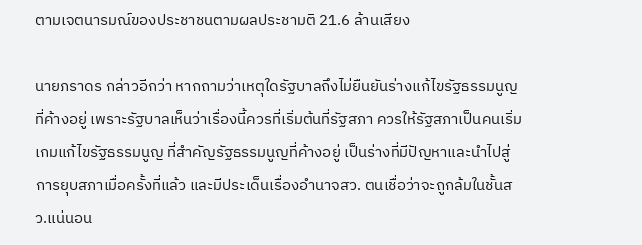ตามเจตนารมณ์ของประชาชนตามผลประชามติ 21.6 ล้านเสียง

นายภราดร กล่าวอีกว่า หากถามว่าเหตุใดรัฐบาลถึงไม่ยืนยันร่างแก้ไขรัฐธรรมนูญที่ค้างอยู่ เพราะรัฐบาลเห็นว่าเรื่องนี้ควรที่เริ่มต้นที่รัฐสภา ควรให้รัฐสภาเป็นคนเริ่มเกมแก้ไขรัฐธรรมนูญ ที่สำคัญรัฐธรรมนูญที่ค้างอยู่ เป็นร่างที่มีปัญหาและนำไปสู่การยุบสภาเมื่อครั้งที่แล้ว และมีประเด็นเรื่องอำนาจสว. ตนเชื่อว่าจะถูกล้มในชั้นสว.แน่นอน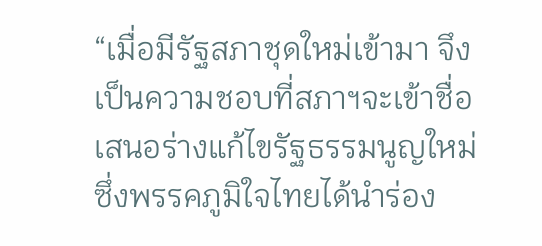“เมื่อมีรัฐสภาชุดใหม่เข้ามา จึงเป็นความชอบที่สภาฯจะเข้าชื่อเสนอร่างแก้ไขรัฐธรรมนูญใหม่ ซึ่งพรรคภูมิใจไทยได้นำร่อง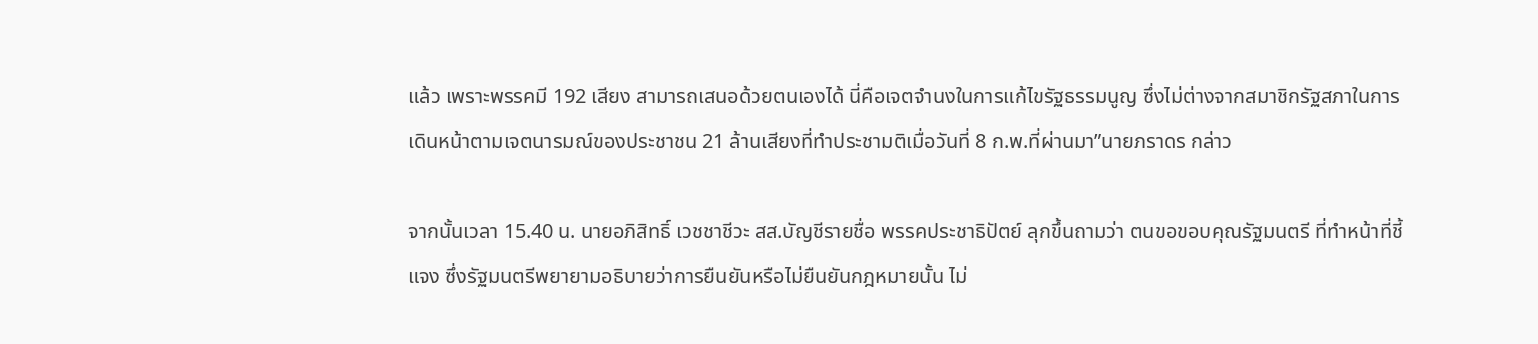แล้ว เพราะพรรคมี 192 เสียง สามารถเสนอด้วยตนเองได้ นี่คือเจตจำนงในการแก้ไขรัฐธรรมนูญ ซึ่งไม่ต่างจากสมาชิกรัฐสภาในการเดินหน้าตามเจตนารมณ์ของประชาชน 21 ล้านเสียงที่ทำประชามติเมื่อวันที่ 8 ก.พ.ที่ผ่านมา”นายภราดร กล่าว

จากนั้นเวลา 15.40 น. นายอภิสิทธิ์ เวชชาชีวะ สส.บัญชีรายชื่อ พรรคประชาธิปัตย์ ลุกขึ้นถามว่า ตนขอขอบคุณรัฐมนตรี ที่ทำหน้าที่ชี้แจง ซึ่งรัฐมนตรีพยายามอธิบายว่าการยืนยันหรือไม่ยืนยันกฎหมายนั้น ไม่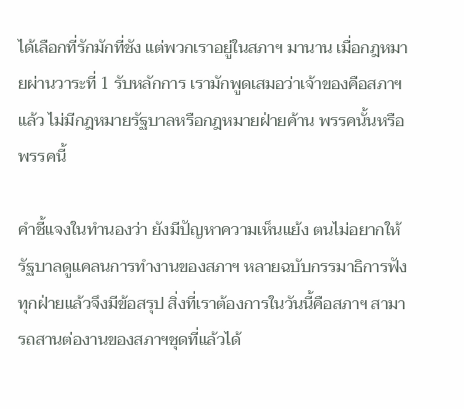ได้เลือกที่รักมักที่ชัง แต่พวกเราอยู่ในสภาฯ มานาน เมื่อกฎหมายผ่านวาระที่ 1 รับหลักการ เรามักพูดเสมอว่าเจ้าของคือสภาฯ แล้ว ไม่มีกฎหมายรัฐบาลหรือกฎหมายฝ่ายค้าน พรรคนั้นหรือพรรคนี้

คำชี้แจงในทำนองว่า ยังมีปัญหาความเห็นแย้ง ตนไม่อยากให้รัฐบาลดูแคลนการทำงานของสภาฯ หลายฉบับกรรมาธิการฟังทุกฝ่ายแล้วจึงมีข้อสรุป สิ่งที่เราต้องการในวันนี้คือสภาฯ สามารถสานต่องานของสภาฯชุดที่แล้วได้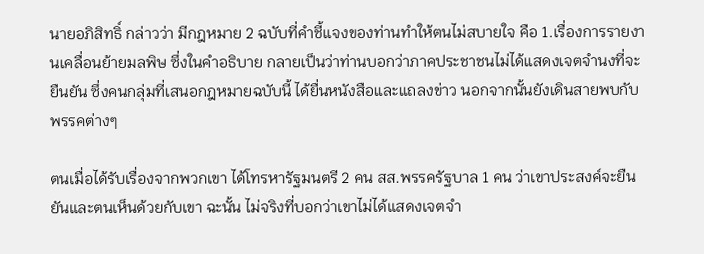นายอภิสิทธิ์ กล่าวว่า มีกฎหมาย 2 ฉบับที่คำชี้แจงของท่านทำให้ตนไม่สบายใจ คือ 1.เรื่องการรายงานเคลื่อนย้ายมลพิษ ซึ่งในคำอธิบาย กลายเป็นว่าท่านบอกว่าภาคประชาชนไม่ได้แสดงเจตจำนงที่จะยืนยัน ซึ่งคนกลุ่มที่เสนอกฎหมายฉบับนี้ ได้ยื่นหนังสือและแถลงข่าว นอกจากนั้นยังเดินสายพบกับพรรคต่างๆ

ตนเมื่อได้รับเรื่องจากพวกเขา ได้โทรหารัฐมนตรี 2 คน สส.พรรครัฐบาล 1 คน ว่าเขาประสงค์จะยืนยันและตนเห็นด้วยกับเขา ฉะนั้น ไม่จริงที่บอกว่าเขาไม่ได้แสดงเจตจำ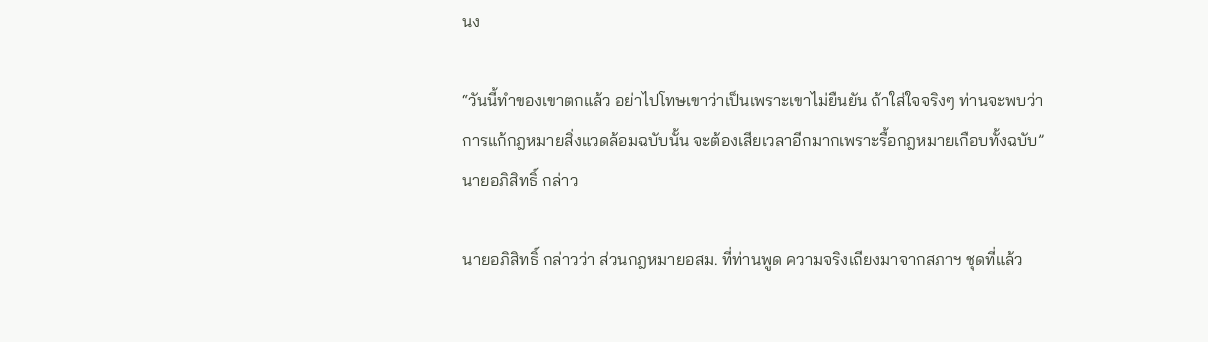นง

“วันนี้ทำของเขาตกแล้ว อย่าไปโทษเขาว่าเป็นเพราะเขาไม่ยืนยัน ถ้าใส่ใจจริงๆ ท่านจะพบว่าการแก้กฎหมายสิ่งแวดล้อมฉบับนั้น จะต้องเสียเวลาอีกมากเพราะรื้อกฎหมายเกือบทั้งฉบับ” นายอภิสิทธิ์ กล่าว

นายอภิสิทธิ์ กล่าวว่า ส่วนกฎหมายอสม. ที่ท่านพูด ความจริงเถียงมาจากสภาฯ ชุดที่แล้ว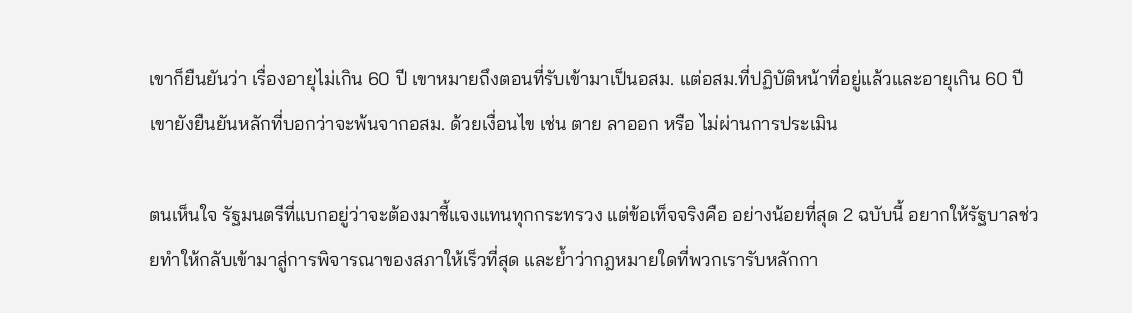เขาก็ยืนยันว่า เรื่องอายุไม่เกิน 60 ปี เขาหมายถึงตอนที่รับเข้ามาเป็นอสม. แต่อสม.ที่ปฏิบัติหน้าที่อยู่แล้วและอายุเกิน 60 ปี เขายังยืนยันหลักที่บอกว่าจะพ้นจากอสม. ด้วยเงื่อนไข เช่น ตาย ลาออก หรือ ไม่ผ่านการประเมิน

ตนเห็นใจ รัฐมนตรีที่แบกอยู่ว่าจะต้องมาชี้แจงแทนทุกกระทรวง แต่ข้อเท็จจริงคือ อย่างน้อยที่สุด 2 ฉบับนี้ อยากให้รัฐบาลช่วยทำให้กลับเข้ามาสู่การพิจารณาของสภาให้เร็วที่สุด และย้ำว่ากฎหมายใดที่พวกเรารับหลักกา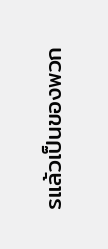รแล้วเป็นของพวก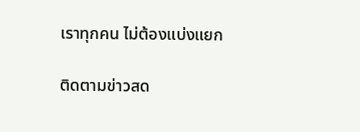เราทุกคน ไม่ต้องแบ่งแยก

ติดตามข่าวสด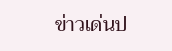ข่าวเด่นป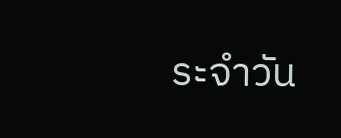ระจำวัน